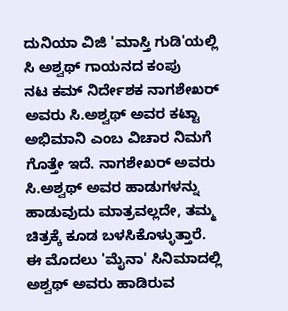ದುನಿಯಾ ವಿಜಿ 'ಮಾಸ್ತಿ ಗುಡಿ'ಯಲ್ಲಿ ಸಿ ಅಶ್ವಥ್ ಗಾಯನದ ಕಂಪು
ನಟ ಕಮ್ ನಿರ್ದೇಶಕ ನಾಗಶೇಖರ್ ಅವರು ಸಿ.ಅಶ್ವಥ್ ಅವರ ಕಟ್ಟಾ ಅಭಿಮಾನಿ ಎಂಬ ವಿಚಾರ ನಿಮಗೆ ಗೊತ್ತೇ ಇದೆ. ನಾಗಶೇಖರ್ ಅವರು ಸಿ.ಅಶ್ವಥ್ ಅವರ ಹಾಡುಗಳನ್ನು ಹಾಡುವುದು ಮಾತ್ರವಲ್ಲದೇ, ತಮ್ಮ ಚಿತ್ರಕ್ಕೆ ಕೂಡ ಬಳಸಿಕೊಳ್ಳುತ್ತಾರೆ.
ಈ ಮೊದಲು 'ಮೈನಾ' ಸಿನಿಮಾದಲ್ಲಿ ಅಶ್ವಥ್ ಅವರು ಹಾಡಿರುವ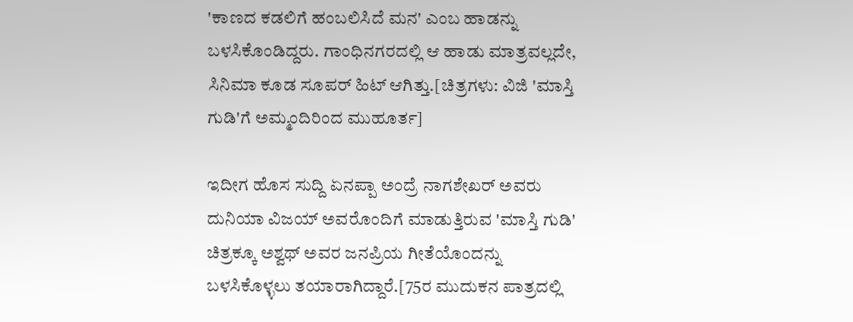'ಕಾಣದ ಕಡಲಿಗೆ ಹಂಬಲಿಸಿದೆ ಮನ' ಎಂಬ ಹಾಡನ್ನು ಬಳಸಿಕೊಂಡಿದ್ದರು. ಗಾಂಧಿನಗರದಲ್ಲಿ ಆ ಹಾಡು ಮಾತ್ರವಲ್ಲದೇ, ಸಿನಿಮಾ ಕೂಡ ಸೂಪರ್ ಹಿಟ್ ಆಗಿತ್ತು.[ಚಿತ್ರಗಳು: ವಿಜಿ 'ಮಾಸ್ತಿ ಗುಡಿ'ಗೆ ಅಮ್ಮಂದಿರಿಂದ ಮುಹೂರ್ತ]

ಇದೀಗ ಹೊಸ ಸುದ್ದಿ ಏನಪ್ಪಾ ಅಂದ್ರೆ ನಾಗಶೇಖರ್ ಅವರು ದುನಿಯಾ ವಿಜಯ್ ಅವರೊಂದಿಗೆ ಮಾಡುತ್ತಿರುವ 'ಮಾಸ್ತಿ ಗುಡಿ' ಚಿತ್ರಕ್ಕೂ ಅಶ್ವಥ್ ಅವರ ಜನಪ್ರಿಯ ಗೀತೆಯೊಂದನ್ನು ಬಳಸಿಕೊಳ್ಳಲು ತಯಾರಾಗಿದ್ದಾರೆ.[75ರ ಮುದುಕನ ಪಾತ್ರದಲ್ಲಿ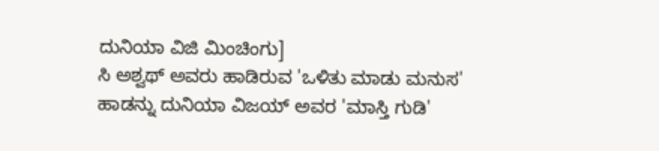ದುನಿಯಾ ವಿಜಿ ಮಿಂಚಿಂಗು]
ಸಿ ಅಶ್ವಥ್ ಅವರು ಹಾಡಿರುವ 'ಒಳಿತು ಮಾಡು ಮನುಸ' ಹಾಡನ್ನು ದುನಿಯಾ ವಿಜಯ್ ಅವರ 'ಮಾಸ್ತಿ ಗುಡಿ'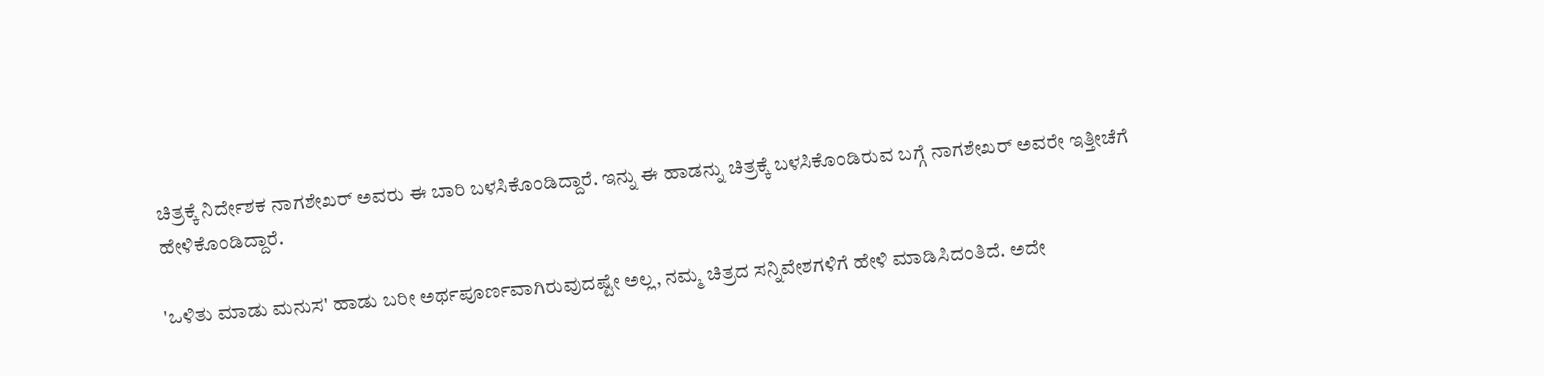ಚಿತ್ರಕ್ಕೆ ನಿರ್ದೇಶಕ ನಾಗಶೇಖರ್ ಅವರು ಈ ಬಾರಿ ಬಳಸಿಕೊಂಡಿದ್ದಾರೆ. ಇನ್ನು ಈ ಹಾಡನ್ನು ಚಿತ್ರಕ್ಕೆ ಬಳಸಿಕೊಂಡಿರುವ ಬಗ್ಗೆ ನಾಗಶೇಖರ್ ಅವರೇ ಇತ್ತೀಚೆಗೆ ಹೇಳಿಕೊಂಡಿದ್ದಾರೆ.

'ಒಳಿತು ಮಾಡು ಮನುಸ' ಹಾಡು ಬರೀ ಅರ್ಥಪೂರ್ಣವಾಗಿರುವುದಷ್ಟೇ ಅಲ್ಲ, ನಮ್ಮ ಚಿತ್ರದ ಸನ್ನಿವೇಶಗಳಿಗೆ ಹೇಳಿ ಮಾಡಿಸಿದಂತಿದೆ. ಅದೇ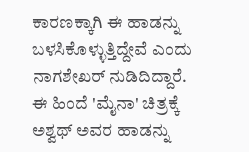ಕಾರಣಕ್ಕಾಗಿ ಈ ಹಾಡನ್ನು ಬಳಸಿಕೊಳ್ಳುತ್ತಿದ್ದೇವೆ ಎಂದು ನಾಗಶೇಖರ್ ನುಡಿದಿದ್ದಾರೆ.
ಈ ಹಿಂದೆ 'ಮೈನಾ' ಚಿತ್ರಕ್ಕೆ ಅಶ್ವಥ್ ಅವರ ಹಾಡನ್ನು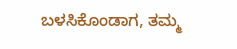ಬಳಸಿಕೊಂಡಾಗ, ತಮ್ಮ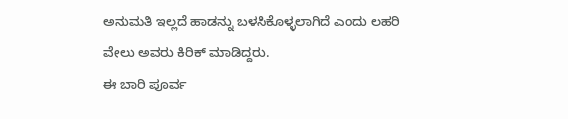ಅನುಮತಿ ಇಲ್ಲದೆ ಹಾಡನ್ನು ಬಳಸಿಕೊಳ್ಳಲಾಗಿದೆ ಎಂದು ಲಹರಿ ವೇಲು ಅವರು ಕಿರಿಕ್ ಮಾಡಿದ್ದರು.
ಈ ಬಾರಿ ಪೂರ್ವ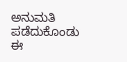ಅನುಮತಿ ಪಡೆದುಕೊಂಡು ಈ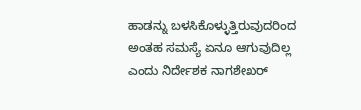ಹಾಡನ್ನು ಬಳಸಿಕೊಳ್ಳುತ್ತಿರುವುದರಿಂದ ಅಂತಹ ಸಮಸ್ಯೆ ಏನೂ ಆಗುವುದಿಲ್ಲ ಎಂದು ನಿರ್ದೇಶಕ ನಾಗಶೇಖರ್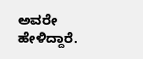ಅವರೇ ಹೇಳಿದ್ದಾರೆ.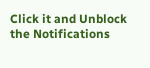Click it and Unblock the Notifications